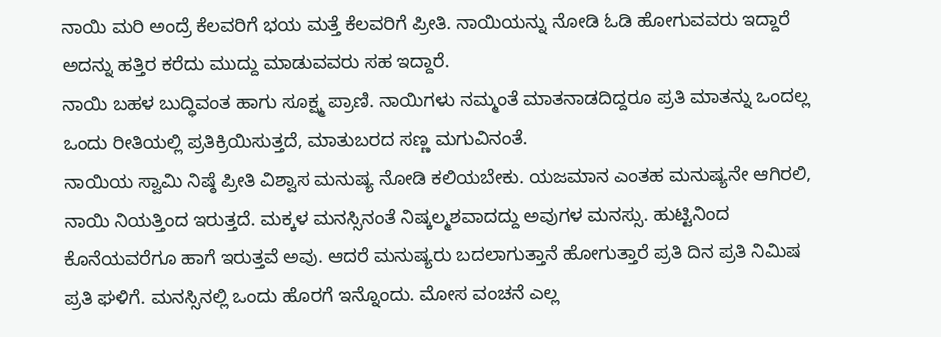ನಾಯಿ ಮರಿ ಅಂದ್ರೆ ಕೆಲವರಿಗೆ ಭಯ ಮತ್ತೆ ಕೆಲವರಿಗೆ ಪ್ರೀತಿ. ನಾಯಿಯನ್ನು ನೋಡಿ ಓಡಿ ಹೋಗುವವರು ಇದ್ದಾರೆ ಅದನ್ನು ಹತ್ತಿರ ಕರೆದು ಮುದ್ದು ಮಾಡುವವರು ಸಹ ಇದ್ದಾರೆ.
ನಾಯಿ ಬಹಳ ಬುದ್ಧಿವಂತ ಹಾಗು ಸೂಕ್ಷ್ಮ ಪ್ರಾಣಿ. ನಾಯಿಗಳು ನಮ್ಮಂತೆ ಮಾತನಾಡದಿದ್ದರೂ ಪ್ರತಿ ಮಾತನ್ನು ಒಂದಲ್ಲ ಒಂದು ರೀತಿಯಲ್ಲಿ ಪ್ರತಿಕ್ರಿಯಿಸುತ್ತದೆ, ಮಾತುಬರದ ಸಣ್ಣ ಮಗುವಿನಂತೆ.
ನಾಯಿಯ ಸ್ವಾಮಿ ನಿಷ್ಠೆ ಪ್ರೀತಿ ವಿಶ್ವಾಸ ಮನುಷ್ಯ ನೋಡಿ ಕಲಿಯಬೇಕು. ಯಜಮಾನ ಎಂತಹ ಮನುಷ್ಯನೇ ಆಗಿರಲಿ, ನಾಯಿ ನಿಯತ್ತಿಂದ ಇರುತ್ತದೆ. ಮಕ್ಕಳ ಮನಸ್ಸಿನಂತೆ ನಿಷ್ಕಲ್ಮಶವಾದದ್ದು ಅವುಗಳ ಮನಸ್ಸು. ಹುಟ್ಟಿನಿಂದ ಕೊನೆಯವರೆಗೂ ಹಾಗೆ ಇರುತ್ತವೆ ಅವು. ಆದರೆ ಮನುಷ್ಯರು ಬದಲಾಗುತ್ತಾನೆ ಹೋಗುತ್ತಾರೆ ಪ್ರತಿ ದಿನ ಪ್ರತಿ ನಿಮಿಷ ಪ್ರತಿ ಘಳಿಗೆ. ಮನಸ್ಸಿನಲ್ಲಿ ಒಂದು ಹೊರಗೆ ಇನ್ನೊಂದು. ಮೋಸ ವಂಚನೆ ಎಲ್ಲ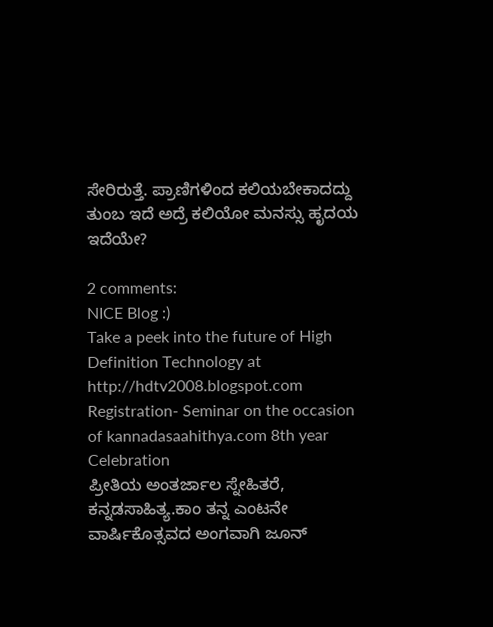ಸೇರಿರುತ್ತೆ. ಪ್ರಾಣಿಗಳಿಂದ ಕಲಿಯಬೇಕಾದದ್ದು ತುಂಬ ಇದೆ ಅದ್ರೆ ಕಲಿಯೋ ಮನಸ್ಸು ಹೃದಯ ಇದೆಯೇ?

2 comments:
NICE Blog :)
Take a peek into the future of High Definition Technology at
http://hdtv2008.blogspot.com
Registration- Seminar on the occasion of kannadasaahithya.com 8th year Celebration
ಪ್ರೀತಿಯ ಅಂತರ್ಜಾಲ ಸ್ನೇಹಿತರೆ,
ಕನ್ನಡಸಾಹಿತ್ಯ.ಕಾಂ ತನ್ನ ಎಂಟನೇ ವಾರ್ಷಿಕೊತ್ಸವದ ಅಂಗವಾಗಿ ಜೂನ್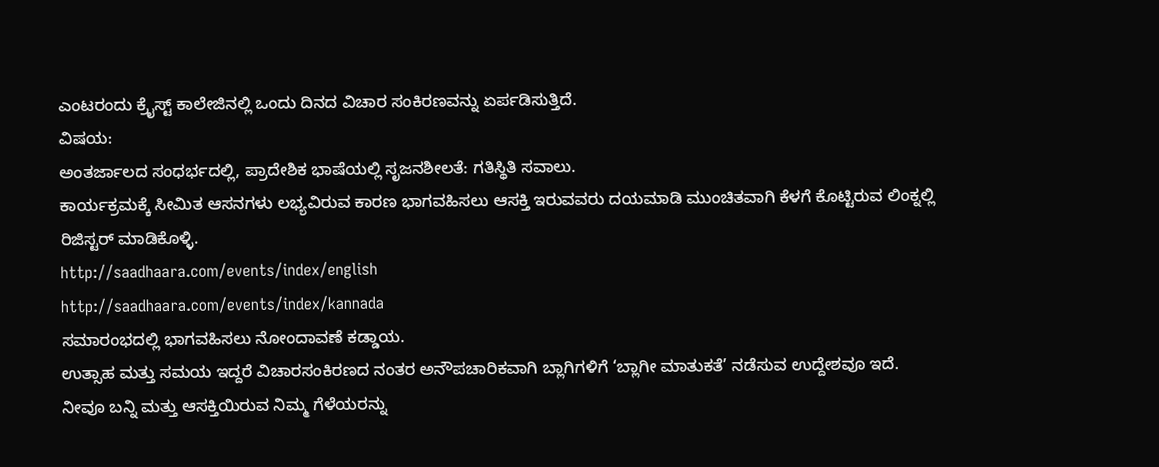ಎಂಟರಂದು ಕ್ರೈಸ್ಟ್ ಕಾಲೇಜಿನಲ್ಲಿ ಒಂದು ದಿನದ ವಿಚಾರ ಸಂಕಿರಣವನ್ನು ಏರ್ಪಡಿಸುತ್ತಿದೆ.
ವಿಷಯ:
ಅಂತರ್ಜಾಲದ ಸಂಧರ್ಭದಲ್ಲಿ, ಪ್ರಾದೇಶಿಕ ಭಾಷೆಯಲ್ಲಿ ಸೃಜನಶೀಲತೆ: ಗತಿಸ್ಥಿತಿ ಸವಾಲು.
ಕಾರ್ಯಕ್ರಮಕ್ಕೆ ಸೀಮಿತ ಆಸನಗಳು ಲಭ್ಯವಿರುವ ಕಾರಣ ಭಾಗವಹಿಸಲು ಆಸಕ್ತಿ ಇರುವವರು ದಯಮಾಡಿ ಮುಂಚಿತವಾಗಿ ಕೆಳಗೆ ಕೊಟ್ಟಿರುವ ಲಿಂಕ್ನಲ್ಲಿ ರಿಜಿಸ್ಟರ್ ಮಾಡಿಕೊಳ್ಳಿ.
http://saadhaara.com/events/index/english
http://saadhaara.com/events/index/kannada
ಸಮಾರಂಭದಲ್ಲಿ ಭಾಗವಹಿಸಲು ನೋಂದಾವಣೆ ಕಡ್ಡಾಯ.
ಉತ್ಸಾಹ ಮತ್ತು ಸಮಯ ಇದ್ದರೆ ವಿಚಾರಸಂಕಿರಣದ ನಂತರ ಅನೌಪಚಾರಿಕವಾಗಿ ಬ್ಲಾಗಿಗಳಿಗೆ ‘ಬ್ಲಾಗೀ ಮಾತುಕತೆ’ ನಡೆಸುವ ಉದ್ದೇಶವೂ ಇದೆ.
ನೀವೂ ಬನ್ನಿ ಮತ್ತು ಆಸಕ್ತಿಯಿರುವ ನಿಮ್ಮ ಗೆಳೆಯರನ್ನು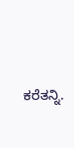ಕರೆತನ್ನಿ.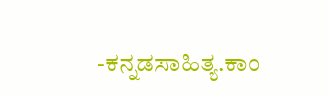-ಕನ್ನಡಸಾಹಿತ್ಯ.ಕಾಂ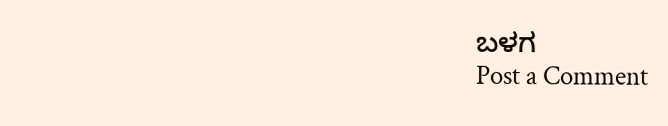ಬಳಗ
Post a Comment